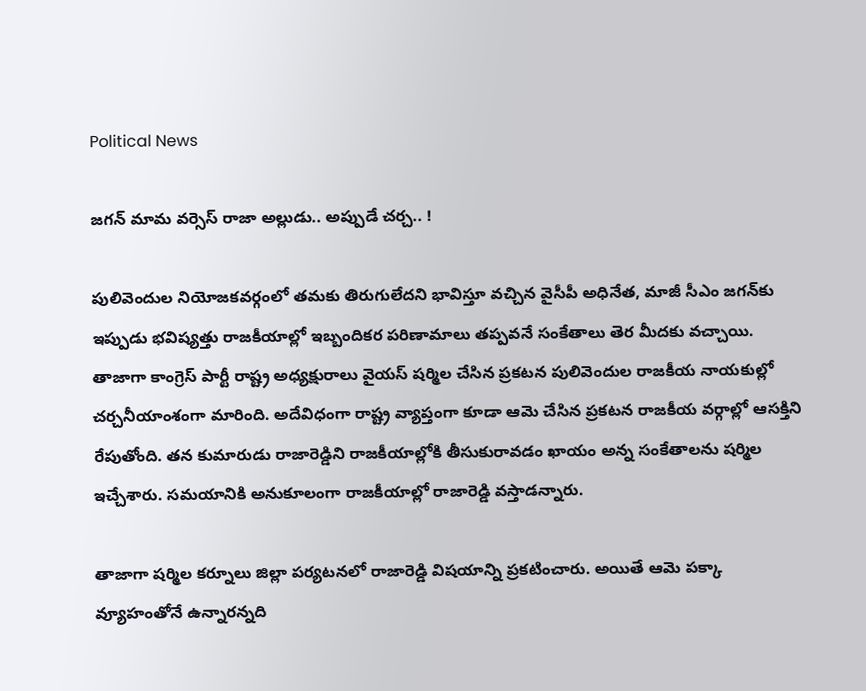Political News

జ‌గ‌న్ మామ వ‌ర్సెస్ రాజా అల్లుడు.. అప్పుడే చ‌ర్చ‌.. !

పులివెందుల నియోజకవర్గంలో తమకు తిరుగులేదని భావిస్తూ వచ్చిన వైసీపీ అధినేత‌, మాజీ సీఎం జగన్‌కు ఇప్పుడు భవిష్యత్తు రాజకీయాల్లో ఇబ్బందికర పరిణామాలు తప్పవనే సంకేతాలు తెర‌ మీదకు వచ్చాయి. తాజాగా కాంగ్రెస్ పార్టీ రాష్ట్ర అధ్యక్షురాలు వైయస్‌ షర్మిల చేసిన ప్రకటన పులివెందుల రాజకీయ నాయకుల్లో చర్చనీయాంశంగా మారింది. అదేవిధంగా రాష్ట్ర వ్యాప్తంగా కూడా ఆమె చేసిన ప్రకటన రాజకీయ వర్గాల్లో ఆసక్తిని రేపుతోంది. తన కుమారుడు రాజారెడ్డిని రాజకీయాల్లోకి తీసుకురావడం ఖాయం అన్న సంకేతాలను షర్మిల ఇచ్చేశారు. సమయానికి అనుకూలంగా రాజకీయాల్లో రాజారెడ్డి వస్తాడన్నారు.

తాజాగా ష‌ర్మిల‌ కర్నూలు జిల్లా పర్యటనలో రాజారెడ్డి విష‌యాన్ని ప్రకటించారు. అయితే ఆమె పక్కా వ్యూహంతోనే ఉన్నారన్నది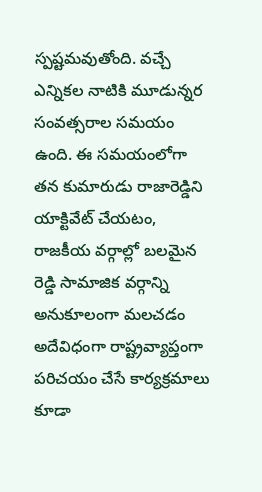స్పష్టమవుతోంది. వచ్చే ఎన్నికల నాటికి మూడున్నర సంవత్సరాల సమయం ఉంది. ఈ సమయంలోగా తన కుమారుడు రాజారెడ్డిని యాక్టివేట్ చేయటం, రాజకీయ వర్గాల్లో బలమైన రెడ్డి సామాజిక వర్గాన్ని అనుకూలంగా మలచడం అదేవిధంగా రాష్ట్రవ్యాప్తంగా పరిచయం చేసే కార్యక్రమాలు కూడా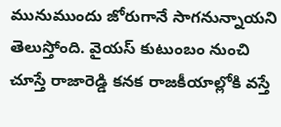మునుముందు జోరుగానే సాగనున్నాయని తెలుస్తోంది. వైయస్ కుటుంబం నుంచి చూస్తే రాజారెడ్డి కనక రాజకీయాల్లోకి వస్తే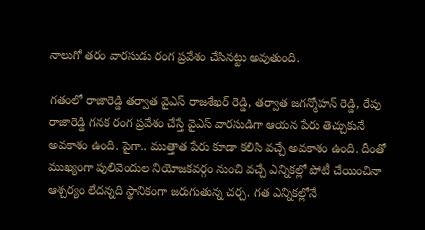నాలుగో తరం వారసుడు రంగ ప్రవేశం చేసినట్టు అవుతుంది.

గతంలో రాజారెడ్డి తర్వాత వైఎస్ రాజశేఖర్ రెడ్డి, తర్వాత జగన్మోహన్ రెడ్డి, రేపు రాజారెడ్డి గనక రంగ ప్రవేశం చేస్తే వైఎస్‌ వారసుడిగా ఆయన పేరు తెచ్చుకునే అవకాశం ఉంది. పైగా.. ముత్తాత పేరు కూడా క‌లిసి వ‌చ్చే అవ‌కాశం ఉంది. దీంతో ముఖ్యంగా పులివెందుల నియోజకవర్గం నుంచి వచ్చే ఎన్నికల్లో పోటీ చేయించినా ఆశ్చర్యం లేదన్నది స్థానికంగా జరుగుతున్న చర్చ. గత ఎన్నికల్లోనే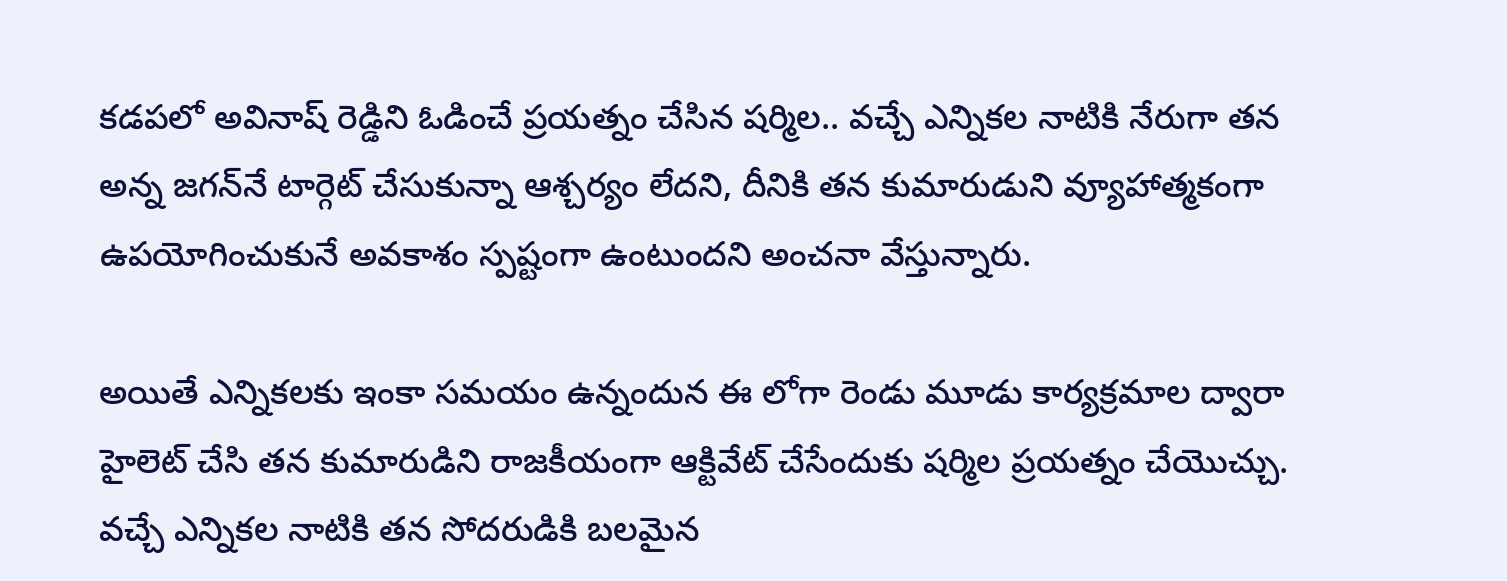కడపలో అవినాష్ రెడ్డిని ఓడించే ప్రయత్నం చేసిన షర్మిల.. వచ్చే ఎన్నికల నాటికి నేరుగా తన అన్న జ‌గ‌న్‌నే టార్గెట్ చేసుకున్నా ఆశ్చర్యం లేదని, దీనికి తన కుమారుడుని వ్యూహాత్మ‌కంగా ఉపయోగించుకునే అవకాశం స్పష్టంగా ఉంటుందని అంచనా వేస్తున్నారు.

అయితే ఎన్నికలకు ఇంకా సమయం ఉన్నందున ఈ లోగా రెండు మూడు కార్యక్రమాల ద్వారా హైలెట్ చేసి తన కుమారుడిని రాజకీయంగా ఆక్టివేట్ చేసేందుకు షర్మిల ప్రయత్నం చేయొచ్చు. వచ్చే ఎన్నికల నాటికి తన సోదరుడికి బలమైన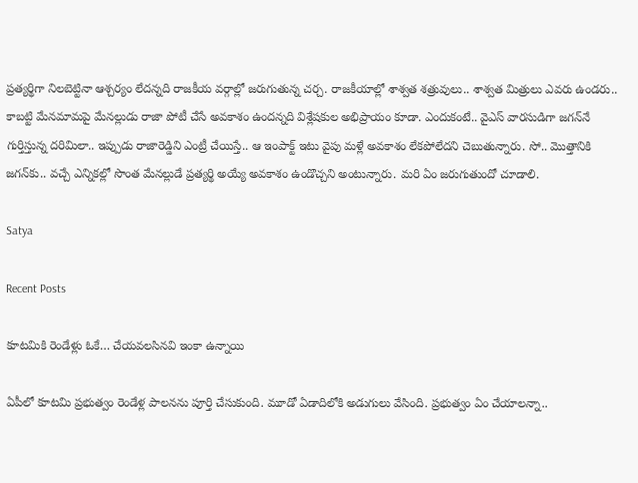ప్రత్యర్థిగా నిలబెట్టినా ఆశ్చర్యం లేదన్నది రాజకీయ వర్గాల్లో జరుగుతున్న చర్చ. రాజకీయాల్లో శాశ్వత శత్రువులు.. శాశ్వత మిత్రులు ఎవరు ఉండరు.. కాబట్టి మేనమామపై మేనల్లుడు రాజా పోటీ చేసే అవ‌కాశం ఉంద‌న్న‌ది విశ్లేష‌కుల అభిప్రాయం కూడా. ఎందుకంటే.. వైఎస్ వార‌సుడిగా జ‌గ‌న్‌నే గుర్తిస్తున్న ద‌రిమిలా.. ఇప్పుడు రాజారెడ్డిని ఎంట్రీ చేయిస్తే.. ఆ ఇంపాక్ట్ ఇటు వైపు మ‌ళ్లే అవ‌కాశం లేక‌పోలేద‌ని చెబుతున్నారు. సో.. మొత్తానికి జ‌గ‌న్‌కు.. వ‌చ్చే ఎన్నిక‌ల్లో సొంత మేన‌ల్లుడే ప్ర‌త్య‌ర్థి అయ్యే అవ‌కాశం ఉండొచ్చ‌ని అంటున్నారు. మ‌రి ఏం జ‌రుగుతుందో చూడాలి.

Satya

Recent Posts

కూట‌మికి రెండేళ్లు ఓకే… చేయవలసినవి ఇంకా ఉన్నాయి

ఏపీలో కూట‌మి ప్ర‌భుత్వం రెండేళ్ల పాల‌న‌ను పూర్తి చేసుకుంది. మూడో ఏడాదిలోకి అడుగులు వేసింది. ప్ర‌భుత్వం ఏం చేయాల‌న్నా..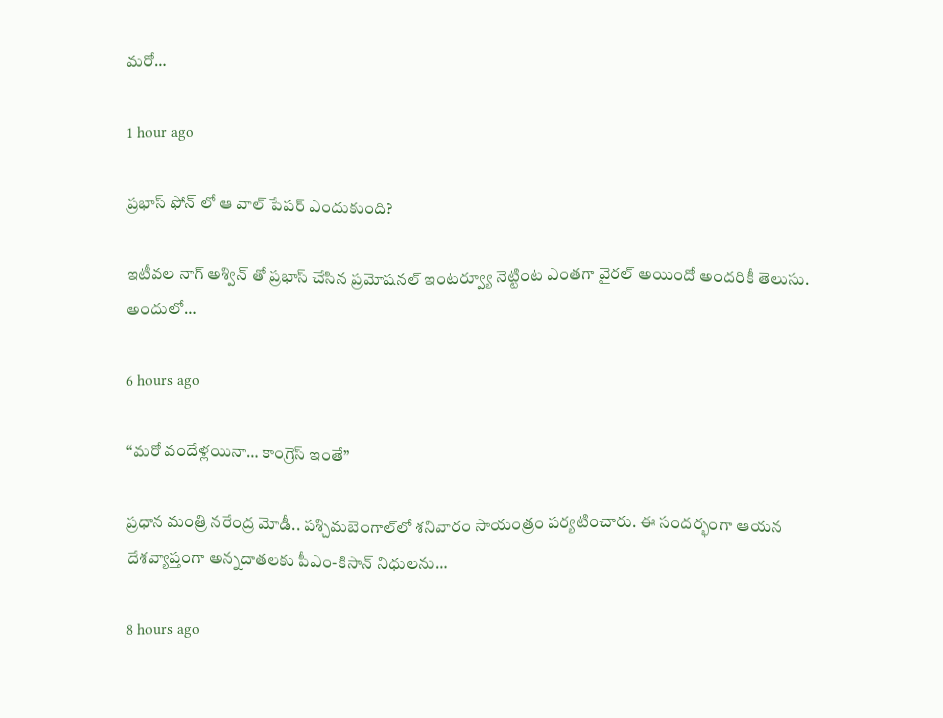మ‌రో…

1 hour ago

ప్రభాస్ ఫోన్ లో ఆ వాల్ పేపర్ ఎందుకుంది?

ఇటీవల నాగ్ అశ్విన్ తో ప్రభాస్ చేసిన ప్రమోషనల్ ఇంటర్వ్యూ నెట్టింట ఎంతగా వైరల్ అయిందో అందరికీ తెలుసు. అందులో…

6 hours ago

“మ‌రో వందేళ్ల‌యినా… కాంగ్రెస్ ఇంతే”

ప్ర‌ధాన మంత్రి న‌రేంద్ర మోడీ.. ప‌శ్చిమ‌బెంగాల్‌లో శ‌నివారం సాయంత్రం ప‌ర్య‌టించారు. ఈ సంద‌ర్భంగా ఆయ‌న దేశ‌వ్యాప్తంగా అన్న‌దాత‌ల‌కు పీఎం-కిసాన్ నిధుల‌ను…

8 hours ago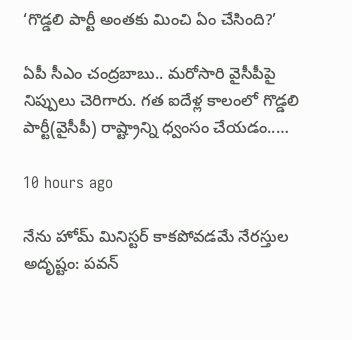‘గొడ్డ‌లి పార్టీ అంత‌కు మించి ఏం చేసింది?’

ఏపీ సీఎం చంద్ర‌బాబు.. మ‌రోసారి వైసీపీపై నిప్పులు చెరిగారు. గ‌త ఐదేళ్ల కాలంలో గొడ్డ‌లి పార్టీ(వైసీపీ) రాష్ట్రాన్ని ధ్వంసం చేయ‌డం..…

10 hours ago

నేను హోమ్ మినిస్టర్ కాకపోవడమే నేరస్తుల అదృష్టం: పవన్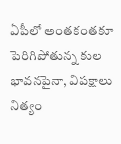ఏపీలో అంతకంతకూ పెరిగిపోతున్న కుల భావనపైనా, విపక్షాలు నిత్యం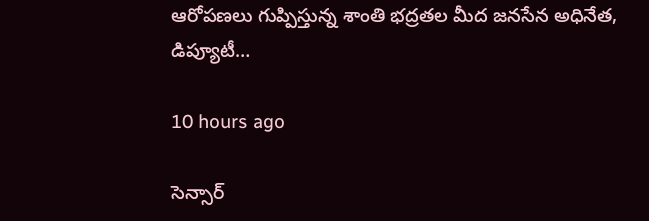ఆరోపణలు గుప్పిస్తున్న శాంతి భద్రతల మీద జనసేన అధినేత, డిప్యూటీ…

10 hours ago

సెన్సార్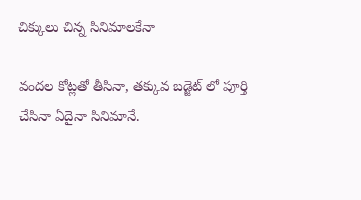చిక్కులు చిన్న సినిమాలకేనా

వందల కోట్లతో తీసినా, తక్కువ బడ్జెట్ లో పూర్తి చేసినా ఏదైనా సినిమానే.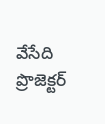వేసేది ప్రొజెక్టర్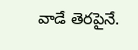వాడే తెరపైనే.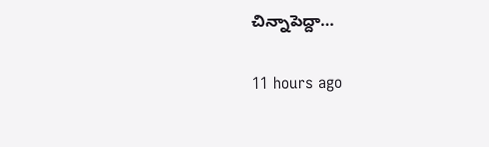చిన్నాపెద్దా…

11 hours ago